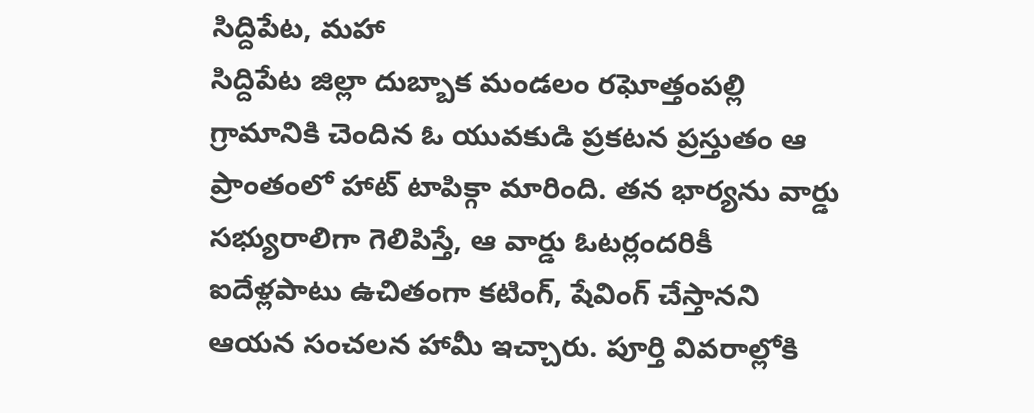సిద్దిపేట, మహా
సిద్దిపేట జిల్లా దుబ్బాక మండలం రఘోత్తంపల్లి గ్రామానికి చెందిన ఓ యువకుడి ప్రకటన ప్రస్తుతం ఆ ప్రాంతంలో హాట్ టాపిక్గా మారింది. తన భార్యను వార్డు సభ్యురాలిగా గెలిపిస్తే, ఆ వార్డు ఓటర్లందరికీ ఐదేళ్లపాటు ఉచితంగా కటింగ్, షేవింగ్ చేస్తానని ఆయన సంచలన హామీ ఇచ్చారు. పూర్తి వివరాల్లోకి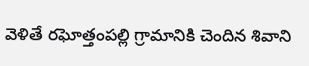వెళితే రఘోత్తంపల్లి గ్రామానికి చెందిన శివాని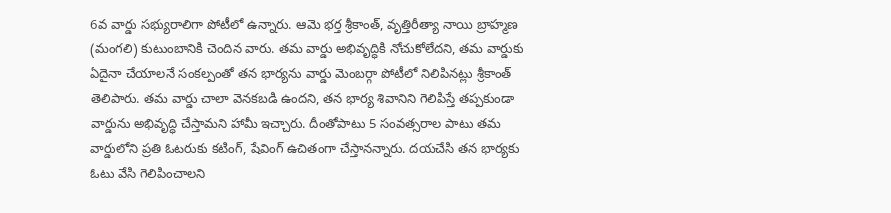6వ వార్డు సభ్యురాలిగా పోటీలో ఉన్నారు. ఆమె భర్త శ్రీకాంత్, వృత్తిరీత్యా నాయి బ్రాహ్మణ (మంగలి) కుటుంబానికి చెందిన వారు. తమ వార్డు అభివృద్ధికి నోచుకోలేదని, తమ వార్డుకు ఏదైనా చేయాలనే సంకల్పంతో తన భార్యను వార్డు మెంబర్గా పోటీలో నిలిపినట్లు శ్రీకాంత్ తెలిపారు. తమ వార్డు చాలా వెనకబడి ఉందని, తన భార్య శివానిని గెలిపిస్తే తప్పకుండా వార్డును అభివృద్ధి చేస్తామని హామీ ఇచ్చారు. దీంతోపాటు 5 సంవత్సరాల పాటు తమ వార్డులోని ప్రతి ఓటరుకు కటింగ్, షేవింగ్ ఉచితంగా చేస్తానన్నారు. దయచేసి తన భార్యకు ఓటు వేసి గెలిపించాలని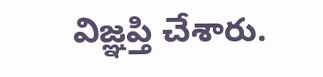విజ్ఞప్తి చేశారు.